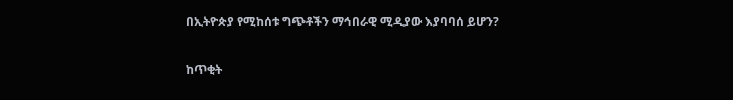በኢትዮጵያ የሚከሰቱ ግጭቶችን ማኅበራዊ ሚዲያው እያባባሰ ይሆን?

ከጥቂት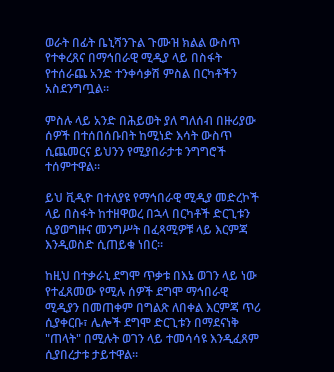ወራት በፊት ቤኒሻንጉል ጉሙዝ ክልል ውስጥ የተቀረጸና በማኅበራዊ ሚዲያ ላይ በስፋት የተሰራጨ አንድ ተንቀሳቃሽ ምስል በርካቶችን አስደንግጧል።

ምስሉ ላይ አንድ በሕይወት ያለ ግለሰብ በዙሪያው ሰዎች በተሰበሰቡበት ከሚነድ እሳት ውስጥ ሲጨመርና ይህንን የሚያበራታቱ ንግግሮች ተሰምተዋል።

ይህ ቪዲዮ በተለያዩ የማኅበራዊ ሚዲያ መድረኮች ላይ በስፋት ከተዘዋወረ በኋላ በርካቶች ድርጊቱን ሲያወግዙና መንግሥት በፈጻሚዎቹ ላይ እርምጃ እንዲወስድ ሲጠይቁ ነበር።

ከዚህ በተቃራኒ ደግሞ ጥቃቱ በእኔ ወገን ላይ ነው የተፈጸመው የሚሉ ሰዎች ደግሞ ማኅበራዊ ሚዲያን በመጠቀም በግልጽ ለበቀል እርምጃ ጥሪ ሲያቀርቡ፣ ሌሎች ደግሞ ድርጊቱን በማደናነቅ "ጠላት" በሚሉት ወገን ላይ ተመሳሳዩ እንዲፈጸም ሲያበረታቱ ታይተዋል።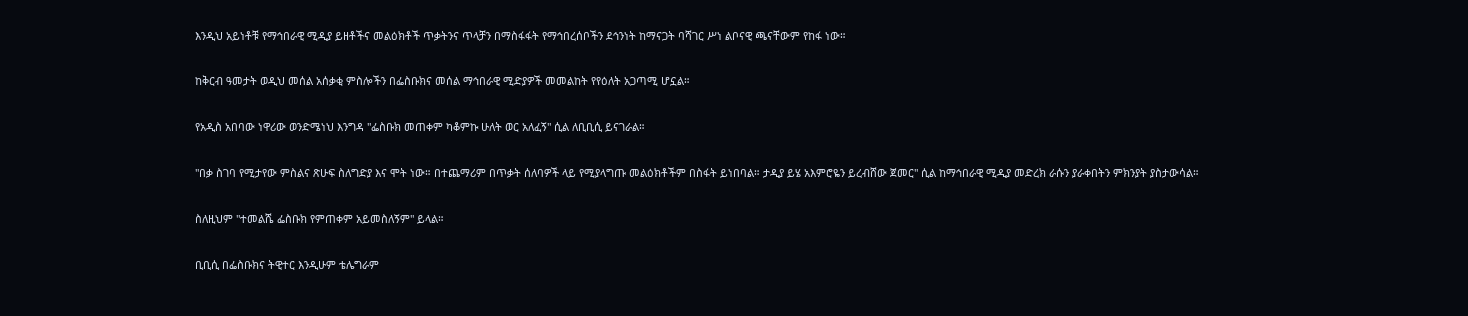እንዲህ አይነቶቹ የማኅበራዊ ሚዲያ ይዘቶችና መልዕክቶች ጥቃትንና ጥላቻን በማስፋፋት የማኅበረሰቦችን ደኅንነት ከማናጋት ባሻገር ሥነ ልቦናዊ ጫናቸውም የከፋ ነው።

ከቅርብ ዓመታት ወዲህ መሰል አሰቃቂ ምስሎችን በፌስቡክና መሰል ማኅበራዊ ሚድያዎች መመልከት የየዕለት አጋጣሚ ሆኗል።

የአዲስ አበባው ነዋሪው ወንድሜነህ እንግዳ "ፌስቡክ መጠቀም ካቆምኩ ሁለት ወር አለፈኝ" ሲል ለቢቢሲ ይናገራል።

"በቃ ስገባ የሚታየው ምስልና ጽሁፍ ስለግድያ እና ሞት ነው። በተጨማሪም በጥቃት ሰለባዎች ላይ የሚያላግጡ መልዕክቶችም በስፋት ይነበባል። ታዲያ ይሄ አእምሮዬን ይረብሸው ጀመር" ሲል ከማኅበራዊ ሚዲያ መድረክ ራሱን ያራቀበትን ምክንያት ያስታውሳል።

ስለዚህም "ተመልሼ ፌስቡክ የምጠቀም አይመስለኝም" ይላል።

ቢቢሲ በፌስቡክና ትዊተር እንዲሁም ቴሌግራም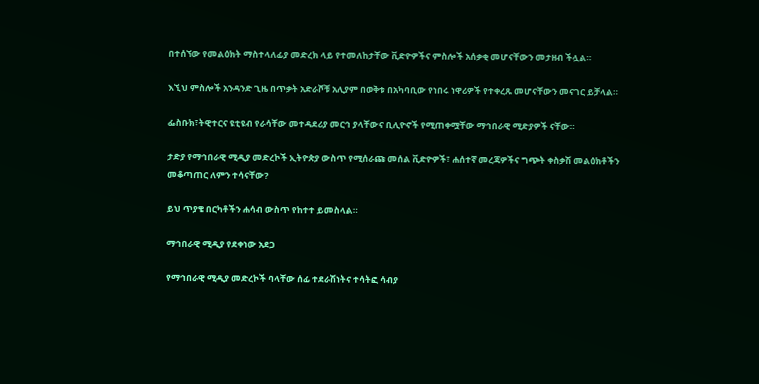በተሰኘው የመልዕክት ማስተላለፊያ መድረክ ላይ የተመለከታቸው ቪድዮዎችና ምስሎች አሰቃቂ መሆናቸውን መታዘብ ችሏል።

እኚህ ምስሎች አንዳንድ ጊዜ በጥቃት አድራሾቹ አሊያም በወቅቱ በአካባቢው የነበሩ ነዋሪዎች የተቀረጹ መሆናቸውን መናገር ይቻላል።

ፌስቡክ፣ትዊተርና ዩቲዩብ የራሳቸው መተዳደሪያ መርኅ ያላቸውና ቢሊዮኖች የሚጠቀሟቸው ማኅበራዊ ሚድያዎች ናቸው።

ታድያ የማኅበራዊ ሚዲያ መድረኮች ኢትዮጵያ ውስጥ የሚሰራጩ መሰል ቪድዮዎች፣ ሐሰተኛ መረጃዎችና ግጭት ቀስቃሽ መልዕክቶችን መቆጣጠር ለምን ተሳናቸው?

ይህ ጥያቄ በርካቶችን ሐሳብ ውስጥ የከተተ ይመስላል።

ማኅበራዊ ሚዲያ የደቀነው አደጋ

የማኅበራዊ ሚዲያ መድረኮች ባላቸው ሰፊ ተደራሽነትና ተሳትፎ ሳብያ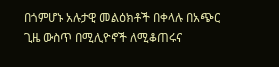በጎምሆኑ አሉታዊ መልዕክቶች በቀላሉ በአጭር ጊዜ ውስጥ በሚሊዮኖች ለሚቆጠሩና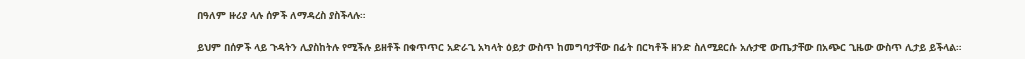በዓለም ዙሪያ ላሉ ሰዎች ለማዳረስ ያስችላሉ።

ይህም በሰዎች ላይ ጉዳትን ሊያስከትሉ የሚችሉ ይዘቶች በቁጥጥር አድራጊ አካላት ዕይታ ውስጥ ከመግባታቸው በፊት በርካቶች ዘንድ ስለሚደርሱ አሉታዊ ውጤታቸው በአጭር ጊዜው ውስጥ ሊታይ ይችላል።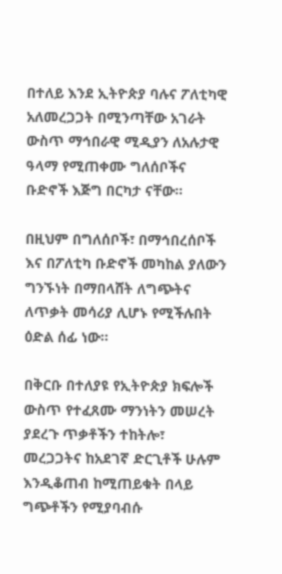በተለይ እንደ ኢትዮጵያ ባሉና ፖለቲካዊ አለመረጋጋት በሚንጣቸው አገራት ውስጥ ማኅበራዊ ሚዲያን ለአሉታዊ ዓላማ የሚጠቀሙ ግለሰቦችና ቡድኖች እጅግ በርካታ ናቸው።

በዚህም በግለሰቦች፣ በማኅበረሰቦች እና በፖለቲካ ቡድኖች መካከል ያለውን ግንኙነት በማበላሸት ለግጭትና ለጥቃት መሳሪያ ሊሆኑ የሚችሉበት ዕድል ሰፊ ነው።

በቅርቡ በተለያዩ የኢትዮጵያ ክፍሎች ውስጥ የተፈጸሙ ማንነትን መሠረት ያደረጉ ጥቃቶችን ተከትሎ፣ መረጋጋትና ከአደገኛ ድርጊቶች ሁሉም እንዲቆጠብ ከሚጠይቁት በላይ ግጭቶችን የሚያባብሱ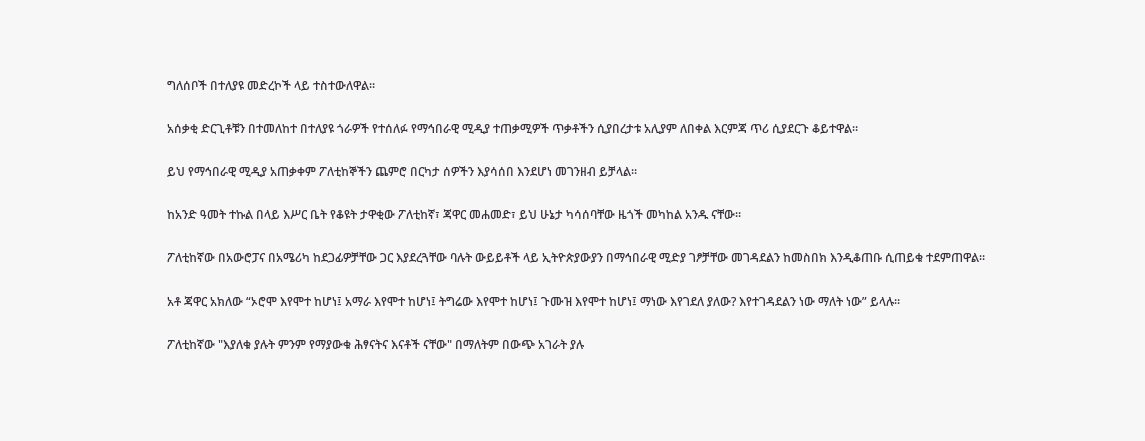ግለሰቦች በተለያዩ መድረኮች ላይ ተስተውለዋል።

አሰቃቂ ድርጊቶቹን በተመለከተ በተለያዩ ጎራዎች የተሰለፉ የማኅበራዊ ሚዲያ ተጠቃሚዎች ጥቃቶችን ሲያበረታቱ አሊያም ለበቀል እርምጃ ጥሪ ሲያደርጉ ቆይተዋል።

ይህ የማኅበራዊ ሚዲያ አጠቃቀም ፖለቲከኞችን ጨምሮ በርካታ ሰዎችን እያሳሰበ እንደሆነ መገንዘብ ይቻላል።

ከአንድ ዓመት ተኩል በላይ እሥር ቤት የቆዩት ታዋቂው ፖለቲከኛ፣ ጃዋር መሐመድ፣ ይህ ሁኔታ ካሳሰባቸው ዜጎች መካከል አንዱ ናቸው።

ፖለቲከኛው በአውሮፓና በአሜሪካ ከደጋፊዎቻቸው ጋር እያደረጓቸው ባሉት ውይይቶች ላይ ኢትዮጵያውያን በማኅበራዊ ሚድያ ገፆቻቸው መገዳደልን ከመስበክ እንዲቆጠቡ ሲጠይቁ ተደምጠዋል።

አቶ ጃዋር አክለው “ኦሮሞ እየሞተ ከሆነ፤ አማራ እየሞተ ከሆነ፤ ትግሬው እየሞተ ከሆነ፤ ጉሙዝ እየሞተ ከሆነ፤ ማነው እየገደለ ያለው? እየተገዳደልን ነው ማለት ነው” ይላሉ።

ፖለቲከኛው "እያለቁ ያሉት ምንም የማያውቁ ሕፃናትና እናቶች ናቸው" በማለትም በውጭ አገራት ያሉ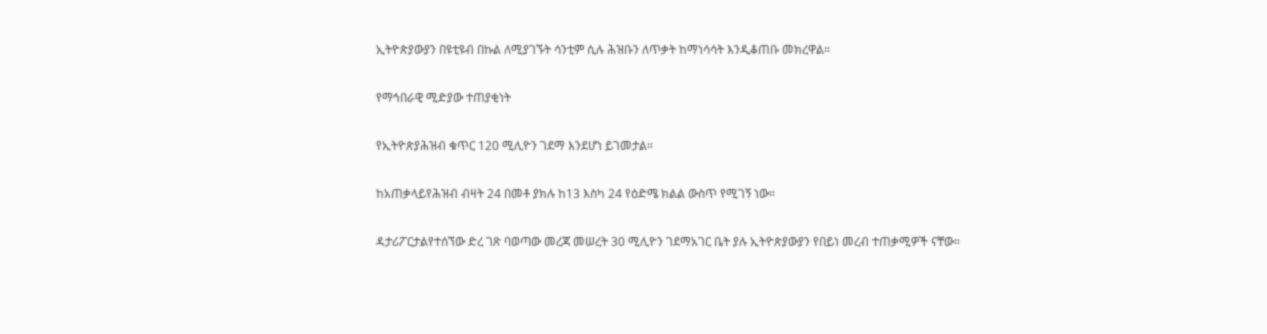ኢትዮጵያውያን በዩቲዩብ በኩል ለሚያገኙት ሳንቲም ሲሉ ሕዝቡን ለጥቃት ከማነሳሳት እንዲቆጠቡ መክረዋል።

የማኅበራዊ ሚድያው ተጠያቂነት

የኢትዮጵያሕዝብ ቁጥር 120 ሚሊዮን ገደማ እንደሆነ ይገመታል።

ከአጠቃላይየሕዝብ ብዛት 24 በመቶ ያክሉ ከ13 እስካ 24 የዕድሜ ክልል ውስጥ የሚገኝ ነው።

ዳታሪፖርታልየተሰኘው ድረ ገጽ ባወጣው መረጃ መሠረት 30 ሚሊዮን ገደማአገር ቤት ያሉ ኢትዮጵያውያን የበይነ መረብ ተጠቃሚዎች ናቸው።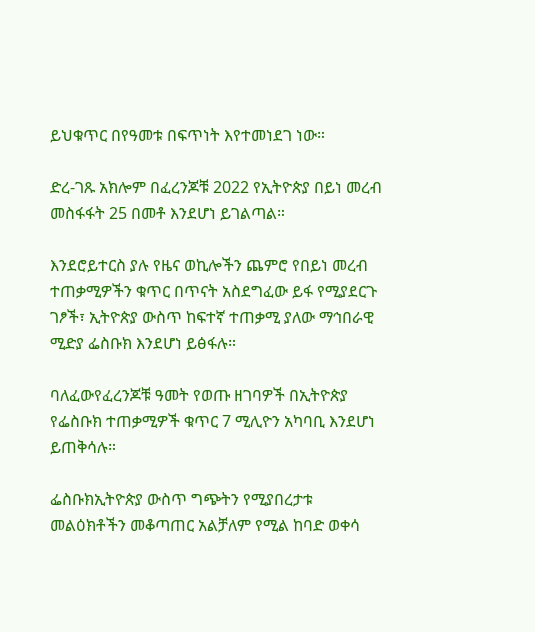ይህቁጥር በየዓመቱ በፍጥነት እየተመነደገ ነው።

ድረ-ገጹ አክሎም በፈረንጆቹ 2022 የኢትዮጵያ በይነ መረብ መስፋፋት 25 በመቶ እንደሆነ ይገልጣል።

እንደሮይተርስ ያሉ የዜና ወኪሎችን ጨምሮ የበይነ መረብ ተጠቃሚዎችን ቁጥር በጥናት አስደግፈው ይፋ የሚያደርጉ ገፆች፣ ኢትዮጵያ ውስጥ ከፍተኛ ተጠቃሚ ያለው ማኅበራዊ ሚድያ ፌስቡክ እንደሆነ ይፅፋሉ።

ባለፈውየፈረንጆቹ ዓመት የወጡ ዘገባዎች በኢትዮጵያ የፌስቡክ ተጠቃሚዎች ቁጥር 7 ሚሊዮን አካባቢ እንደሆነ ይጠቅሳሉ።

ፌስቡክኢትዮጵያ ውስጥ ግጭትን የሚያበረታቱ መልዕክቶችን መቆጣጠር አልቻለም የሚል ከባድ ወቀሳ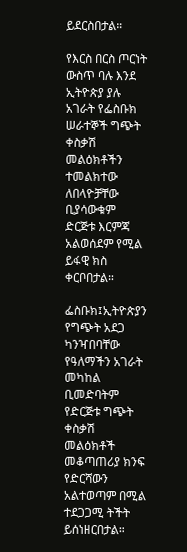ይደርስበታል።

የእርስ በርስ ጦርነት ውስጥ ባሉ እንደ ኢትዮጵያ ያሉ አገራት የፌስቡክ ሠራተኞች ግጭት ቀስቃሽ መልዕክቶችን ተመልክተው ለበላዮቻቸው ቢያሳውቁም ድርጅቱ እርምጃ አልወሰደም የሚል ይፋዊ ክስ ቀርቦበታል።

ፌስቡክ፤ኢትዮጵያን የግጭት አደጋ ካንዣበባቸው የዓለማችን አገራት መካከል ቢመድባትም የድርጅቱ ግጭት ቀስቃሽ መልዕክቶች መቆጣጠሪያ ክንፍ የድርሻውን አልተወጣም በሚል ተደጋጋሚ ትችት ይሰነዘርበታል።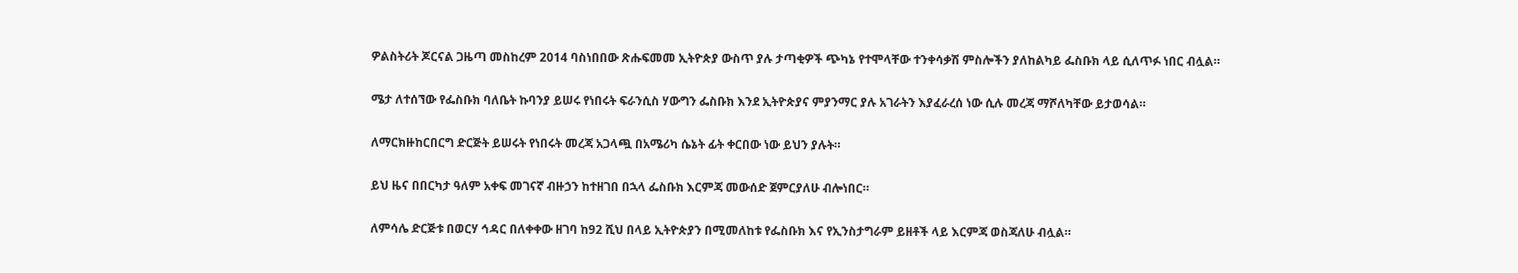ዎልስትሪት ጆርናል ጋዜጣ መስከረም 2014 ባስነበበው ጽሑፍመመ ኢትዮጵያ ውስጥ ያሉ ታጣቂዎች ጭካኔ የተሞላቸው ተንቀሳቃሽ ምስሎችን ያለከልካይ ፌስቡክ ላይ ሲለጥፉ ነበር ብሏል።

ሜታ ለተሰኘው የፌስቡክ ባለቤት ኩባንያ ይሠሩ የነበሩት ፍራንሲስ ሃውግን ፌስቡክ እንደ ኢትዮጵያና ምያንማር ያሉ አገራትን እያፈራረሰ ነው ሲሉ መረጃ ማሾለካቸው ይታወሳል።

ለማርክዙከርበርግ ድርጅት ይሠሩት የነበሩት መረጃ አጋላጯ በአሜሪካ ሴኔት ፊት ቀርበው ነው ይህን ያሉት።

ይህ ዜና በበርካታ ዓለም አቀፍ መገናኛ ብዙኃን ከተዘገበ በኋላ ፌስቡክ እርምጃ መውሰድ ጀምርያለሁ ብሎነበር።

ለምሳሌ ድርጅቱ በወርሃ ኅዳር በለቀቀው ዘገባ ከ92 ሺህ በላይ ኢትዮጵያን በሚመለከቱ የፌስቡክ እና የኢንስታግራም ይዘቶች ላይ እርምጃ ወስጃለሁ ብሏል።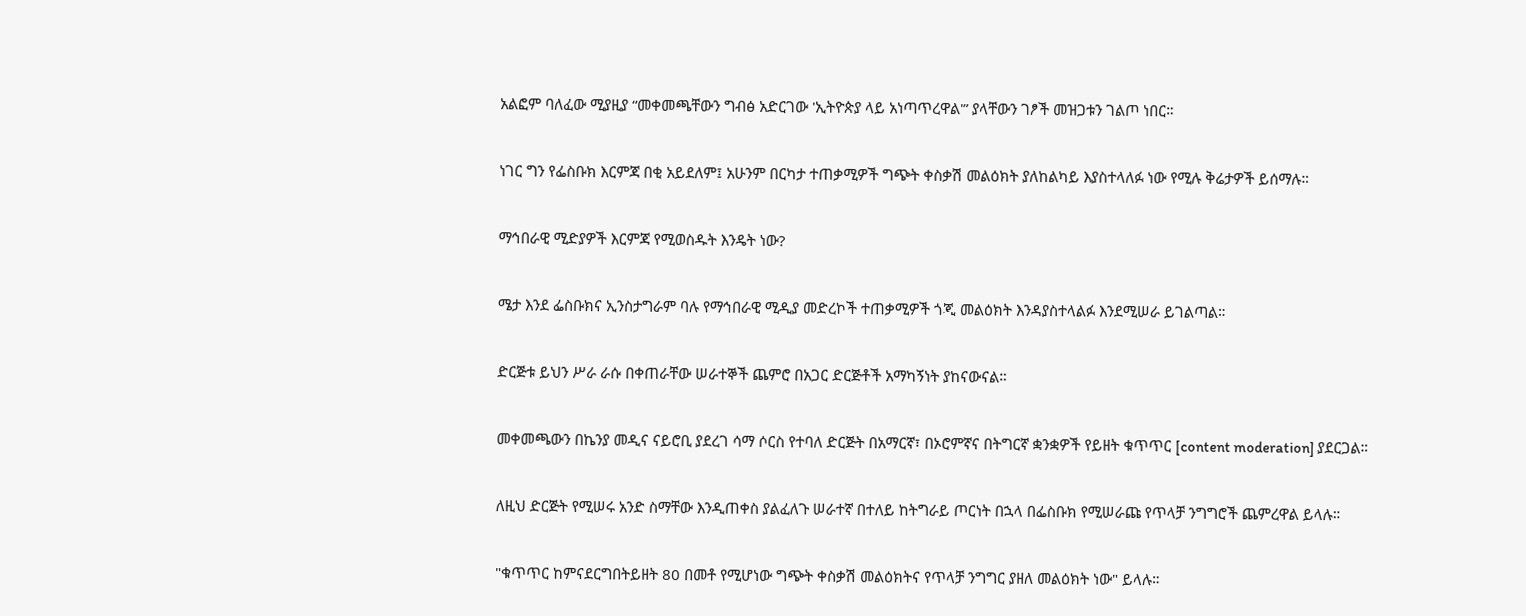አልፎም ባለፈው ሚያዚያ “መቀመጫቸውን ግብፅ አድርገው 'ኢትዮጵያ ላይ አነጣጥረዋል'” ያላቸውን ገፆች መዝጋቱን ገልጦ ነበር።

ነገር ግን የፌስቡክ እርምጃ በቂ አይደለም፤ አሁንም በርካታ ተጠቃሚዎች ግጭት ቀስቃሽ መልዕክት ያለከልካይ እያስተላለፉ ነው የሚሉ ቅሬታዎች ይሰማሉ።

ማኅበራዊ ሚድያዎች እርምጃ የሚወስዱት እንዴት ነው?

ሜታ እንደ ፌስቡክና ኢንስታግራም ባሉ የማኅበራዊ ሚዲያ መድረኮች ተጠቃሚዎች ጎጂ መልዕክት እንዳያስተላልፉ እንደሚሠራ ይገልጣል።

ድርጅቱ ይህን ሥራ ራሱ በቀጠራቸው ሠራተኞች ጨምሮ በአጋር ድርጅቶች አማካኝነት ያከናውናል።

መቀመጫውን በኬንያ መዲና ናይሮቢ ያደረገ ሳማ ሶርስ የተባለ ድርጅት በአማርኛ፣ በኦሮምኛና በትግርኛ ቋንቋዎች የይዘት ቁጥጥር [content moderation] ያደርጋል።

ለዚህ ድርጅት የሚሠሩ አንድ ስማቸው እንዲጠቀስ ያልፈለጉ ሠራተኛ በተለይ ከትግራይ ጦርነት በኋላ በፌስቡክ የሚሠራጩ የጥላቻ ንግግሮች ጨምረዋል ይላሉ።

"ቁጥጥር ከምናደርግበትይዘት 80 በመቶ የሚሆነው ግጭት ቀስቃሽ መልዕክትና የጥላቻ ንግግር ያዘለ መልዕክት ነው" ይላሉ።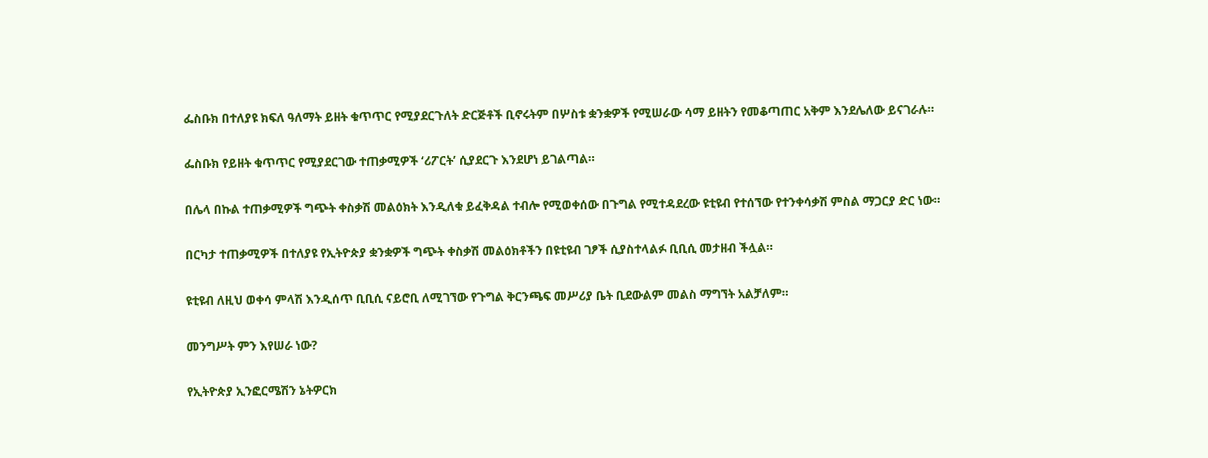ፌስቡክ በተለያዩ ክፍለ ዓለማት ይዘት ቁጥጥር የሚያደርጉለት ድርጅቶች ቢኖሩትም በሦስቱ ቋንቋዎች የሚሠራው ሳማ ይዘትን የመቆጣጠር አቅም እንደሌለው ይናገራሉ።

ፌስቡክ የይዘት ቁጥጥር የሚያደርገው ተጠቃሚዎች ‘ሪፖርት’ ሲያደርጉ እንደሆነ ይገልጣል።

በሌላ በኩል ተጠቃሚዎች ግጭት ቀስቃሽ መልዕክት እንዲለቁ ይፈቅዳል ተብሎ የሚወቀሰው በጉግል የሚተዳደረው ዩቲዩብ የተሰኘው የተንቀሳቃሽ ምስል ማጋርያ ድር ነው።

በርካታ ተጠቃሚዎች በተለያዩ የኢትዮጵያ ቋንቋዎች ግጭት ቀስቃሽ መልዕክቶችን በዩቲዩብ ገፆች ሲያስተላልፉ ቢቢሲ መታዘብ ችሏል።

ዩቲዩብ ለዚህ ወቀሳ ምላሽ እንዲሰጥ ቢቢሲ ናይሮቢ ለሚገኘው የጉግል ቅርንጫፍ መሥሪያ ቤት ቢደውልም መልስ ማግኘት አልቻለም።

መንግሥት ምን እየሠራ ነው?

የኢትዮጵያ ኢንፎርሜሽን ኔትዎርክ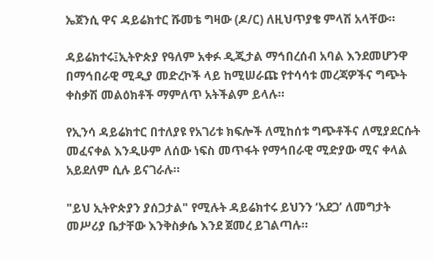ኤጀንሲ ዋና ዳይሬክተር ሹመቴ ግዛው (ዶ/ር) ለዚህጥያቄ ምላሽ አላቸው።

ዳይሬክተሩ፤ኢትዮጵያ የዓለም አቀፉ ዲጂታል ማኅበረሰብ አባል እንደመሆንዋ በማኅበራዊ ሚዲያ መድረኮች ላይ ከሚሠራጩ የተሳሳቱ መረጃዎችና ግጭት ቀስቃሽ መልዕክቶች ማምለጥ አትችልም ይላሉ።

የኢንሳ ዳይሬክተር በተለያዩ የአገሪቱ ክፍሎች ለሚከሰቱ ግጭቶችና ለሚያደርሱት መፈናቀል እንዲሁም ለሰው ነፍስ መጥፋት የማኅበራዊ ሚድያው ሚና ቀላል አይደለም ሲሉ ይናገራሉ።

"ይህ ኢትዮጵያን ያሰጋታል" የሚሉት ዳይሬክተሩ ይህንን ‘አደጋ’ ለመግታት መሥሪያ ቤታቸው እንቅስቃሴ እንደ ጀመረ ይገልጣሉ።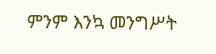ምንም እንኳ መንግሥት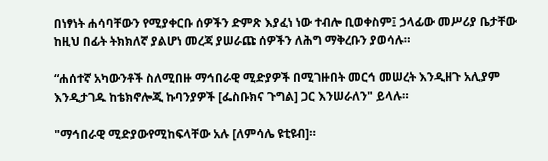በነፃነት ሐሳባቸውን የሚያቀርቡ ሰዎችን ድምጽ እያፈነ ነው ተብሎ ቢወቀስም፤ ኃላፊው መሥሪያ ቤታቸው ከዚህ በፊት ትክክለኛ ያልሆነ መረጃ ያሠራጩ ሰዎችን ለሕግ ማቅረቡን ያወሳሉ።

“ሐሰተኛ አካውንቶች ስለሚበዙ ማኅበራዊ ሚድያዎች በሚገዙበት መርኅ መሠረት እንዲዘጉ አሊያም እንዲታገዱ ከቴክኖሎጂ ኩባንያዎች [ፌስቡክና ጉግል] ጋር እንሠራለን" ይላሉ።

"ማኅበራዊ ሚድያውየሚከፍላቸው አሉ [ለምሳሌ ዩቲዩብ]።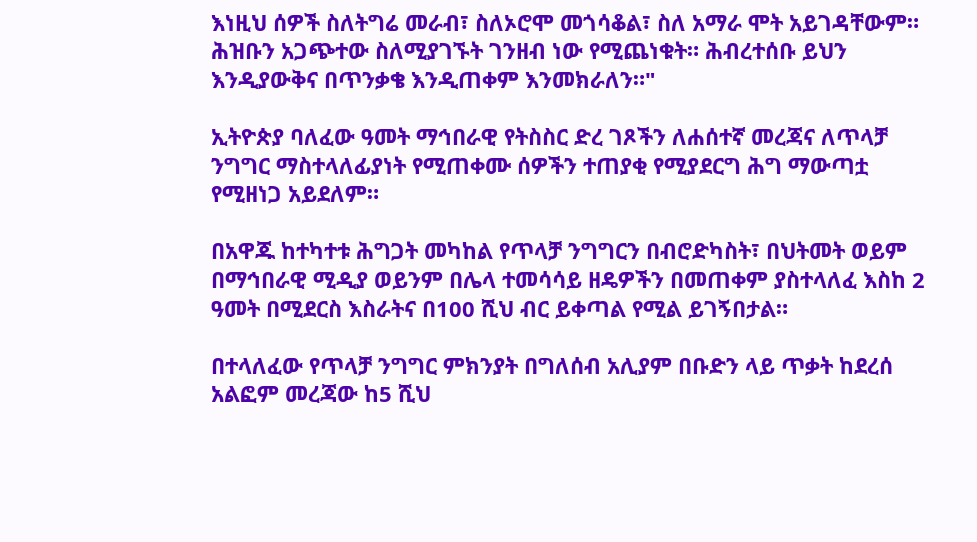እነዚህ ሰዎች ስለትግሬ መራብ፣ ስለኦሮሞ መጎሳቆል፣ ስለ አማራ ሞት አይገዳቸውም። ሕዝቡን አጋጭተው ስለሚያገኙት ገንዘብ ነው የሚጨነቁት። ሕብረተሰቡ ይህን እንዲያውቅና በጥንቃቄ እንዲጠቀም እንመክራለን።"

ኢትዮጵያ ባለፈው ዓመት ማኅበራዊ የትስስር ድረ ገጾችን ለሐሰተኛ መረጃና ለጥላቻ ንግግር ማስተላለፊያነት የሚጠቀሙ ሰዎችን ተጠያቂ የሚያደርግ ሕግ ማውጣቷ የሚዘነጋ አይደለም።

በአዋጁ ከተካተቱ ሕግጋት መካከል የጥላቻ ንግግርን በብሮድካስት፣ በህትመት ወይም በማኅበራዊ ሚዲያ ወይንም በሌላ ተመሳሳይ ዘዴዎችን በመጠቀም ያስተላለፈ እስከ 2 ዓመት በሚደርስ እስራትና በ100 ሺህ ብር ይቀጣል የሚል ይገኝበታል።

በተላለፈው የጥላቻ ንግግር ምክንያት በግለሰብ አሊያም በቡድን ላይ ጥቃት ከደረሰ አልፎም መረጃው ከ5 ሺህ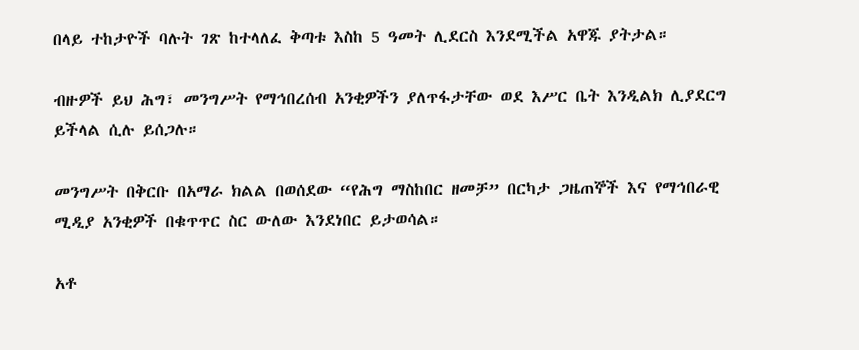በላይ ተከታዮች ባሉት ገጽ ከተላለፈ ቅጣቱ እስከ 5 ዓመት ሊደርስ እንደሚችል አዋጁ ያትታል።

ብዙዎች ይህ ሕግ፣ መንግሥት የማኅበረሰብ አንቂዎችን ያለጥፋታቸው ወደ እሥር ቤት እንዲልክ ሊያደርግ ይችላል ሲሉ ይሰጋሉ።

መንግሥት በቅርቡ በአማራ ክልል በወሰደው “የሕግ ማስከበር ዘመቻ” በርካታ ጋዜጠኞች እና የማኅበራዊ ሚዲያ አንቂዎች በቁጥጥር ስር ውለው እንደነበር ይታወሳል።

አቶ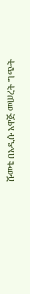ሹመቴ በአዲሱ አዋጅ መሠረት ግጭት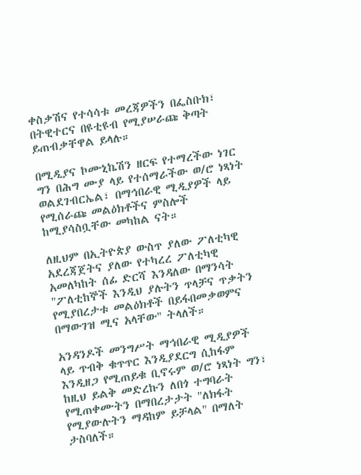ቀስቃሽና የተሳሳቱ መረጃዎችን በፌስቡክ፣ በትዊተርና በዩቲዩብ የሚያሠራጩ ቅጣት ይጠብቃቸዋል ይላሉ።

በሚዲያና ኮሙኒኬሽን ዘርፍ የተማረችው ነገር ግን በሕግ ሙያ ላይ የተሰማራችው ወ/ሮ ነጻነት ወልደገብርኤል፣ በማኅበራዊ ሚዲያዎች ላይ የሚሰራጩ መልዕክቶችና ምስሎች ከሚያሳስቧቸው መካከል ናት።

ለዚህም በኢትዮጵያ ውስጥ ያለው ፖለቲካዊ አደረጃጀትና ያለው የተካረረ ፖለቲካዊ አመለካከት ሰፊ ድርሻ እንዳለው በማንሳት "ፖለቲከኞች እንዲህ ያሉትን ጥላቻና ጥቃትን የሚያበረታቱ መልዕክቶች በይፋበመቃወምና በማውገዝ ሚና አላቸው" ትላለች።

አንዳንዶች መንግሥት ማኅበራዊ ሚዲያዎች ላይ ጥብቅ ቁጥጥር እንዲያደርግ ሲከፋም እንዲዘጋ የሚጠይቁ ቢኖሩም ወ/ሮ ነጻነት ግን፣ ከዚህ ይልቅ መድረኩን ለበጎ ተግባራት የሚጠቀሙትን በማበረታታት "ለክፋት የሚያውሉትን ማዳከም ይቻላል" በማለት ታስባለች።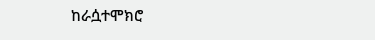ከራሷተሞክሮ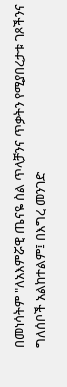በመነሳትም "ለአእምሯዊ ጤናዬ ስል ጥላቻንና ጥቃትን የሚያበረታቱ ገጾችንና ግለሰቦች አልከተልም፤ በእግረ መንገድ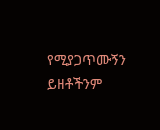የሚያጋጥሙኝን ይዘቶችንም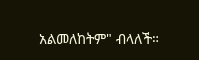አልመለከትም" ብላለች።